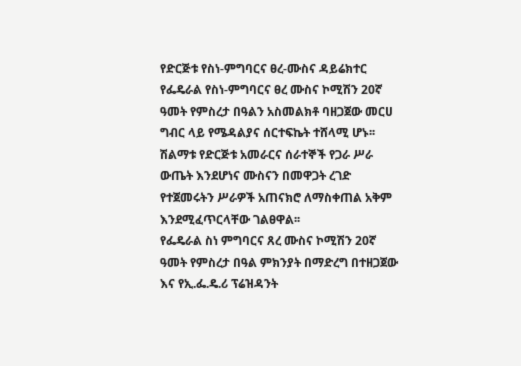የድርጅቱ የስነ-ምግባርና ፀረ-ሙስና ዳይሬክተር የፌዴራል የስነ-ምግባርና ፀረ ሙስና ኮሚሽን 20ኛ ዓመት የምስረታ በዓልን አስመልክቶ ባዘጋጀው መርሀ ግብር ላይ የሜዳልያና ሰርተፍኬት ተሸላሚ ሆኑ፡፡
ሽልማቱ የድርጅቱ አመራርና ሰራተኞች የጋራ ሥራ ውጤት እንደሆነና ሙስናን በመዋጋት ረገድ የተጀመሩትን ሥራዎች አጠናክሮ ለማስቀጠል አቅም እንደሚፈጥርላቸው ገልፀዋል፡፡
የፌዴራል ስነ ምግባርና ጸረ ሙስና ኮሚሽን 20ኛ ዓመት የምስረታ በዓል ምክንያት በማድረግ በተዘጋጀው እና የኢ.ፌ.ዴ.ሪ ፕሬዝዳንት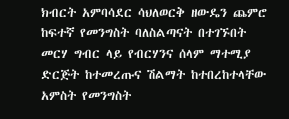ክብርት አምባሳደር ሳህለወርቅ ዘውዴን ጨምሮ ከፍተኛ የመንግስት ባለስልጣናት በተገኙበት መርሃ ግብር ላይ የብርሃንና ሰላም ማተሚያ ድርጅት ከተመረጡና ሽልማት ከተበረከተላቸው አምስት የመንግስት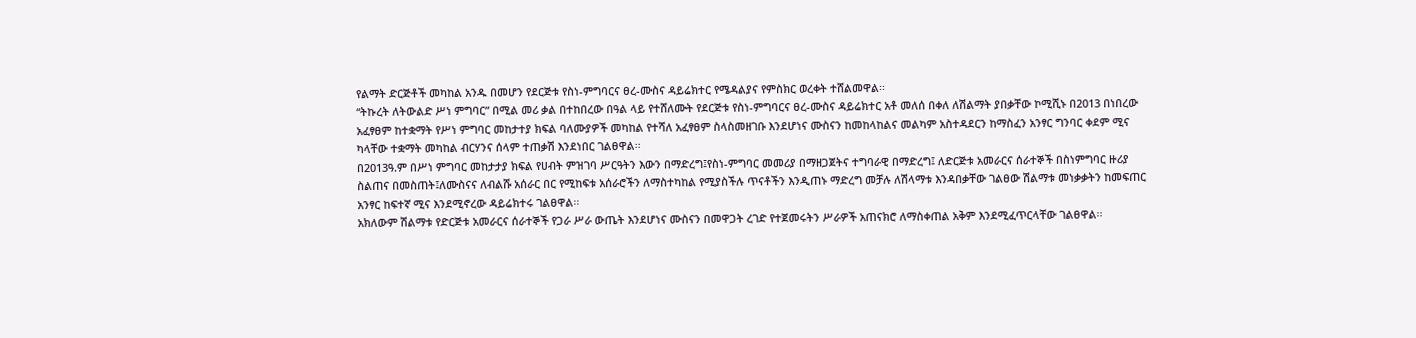የልማት ድርጅቶች መካከል አንዱ በመሆን የደርጅቱ የስነ-ምግባርና ፀረ-ሙስና ዳይሬክተር የሜዳልያና የምስክር ወረቀት ተሸልመዋል፡፡
“ትኩረት ለትውልድ ሥነ ምግባር” በሚል መሪ ቃል በተከበረው በዓል ላይ የተሸለሙት የደርጅቱ የስነ-ምግባርና ፀረ-ሙስና ዳይሬክተር አቶ መለሰ በቀለ ለሽልማት ያበቃቸው ኮሚሺኑ በ2013 በነበረው አፈፃፀም ከተቋማት የሥነ ምግባር መከታተያ ክፍል ባለሙያዎች መካከል የተሻለ አፈፃፀም ስላስመዘገቡ እንደሆነና ሙስናን ከመከላከልና መልካም አስተዳደርን ከማስፈን አንፃር ግንባር ቀደም ሚና ካላቸው ተቋማት መካከል ብርሃንና ሰላም ተጠቃሽ እንደነበር ገልፀዋል፡፡
በ2013ዓ.ም በሥነ ምግባር መከታታያ ክፍል የሀብት ምዝገባ ሥርዓትን እውን በማድረግ፤የስነ-ምግባር መመሪያ በማዘጋጀትና ተግባራዊ በማድረግ፤ ለድርጅቱ አመራርና ሰራተኞች በስነምግባር ዙሪያ ስልጠና በመስጠት፤ለሙስናና ለብልሹ አሰራር በር የሚከፍቱ አሰራሮችን ለማስተካከል የሚያስችሉ ጥናቶችን እንዲጠኑ ማድረግ መቻሉ ለሽላማቱ እንዳበቃቸው ገልፀው ሽልማቱ መነቃቃትን ከመፍጠር አንፃር ከፍተኛ ሚና እንደሚኖረው ዳይሬክተሩ ገልፀዋል፡፡
አክለውም ሽልማቱ የድርጅቱ አመራርና ሰራተኞች የጋራ ሥራ ውጤት እንደሆነና ሙስናን በመዋጋት ረገድ የተጀመሩትን ሥራዎች አጠናክሮ ለማስቀጠል አቅም እንደሚፈጥርላቸው ገልፀዋል፡፡